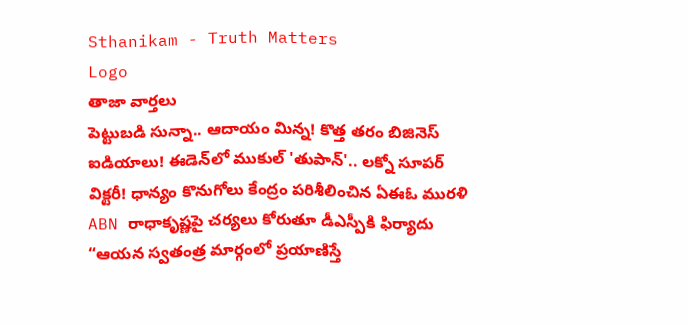Sthanikam - Truth Matters
Logo
తాజా వార్తలు
పెట్టుబడి సున్నా.. ఆదాయం మిన్న! కొత్త తరం బిజినెస్ ఐడియాలు! ఈడెన్‌లో ముకుల్ 'తుపాన్'.. లక్నో సూపర్ విక్టరీ! ధాన్యం కొనుగోలు కేంద్రం పరిశీలించిన ఏఈఓ మురళి ABN రాధాకృష్ణపై చర్యలు కోరుతూ డీఎస్పీకి ఫిర్యాదు “ఆయన స్వతంత్ర మార్గంలో ప్రయాణిస్తే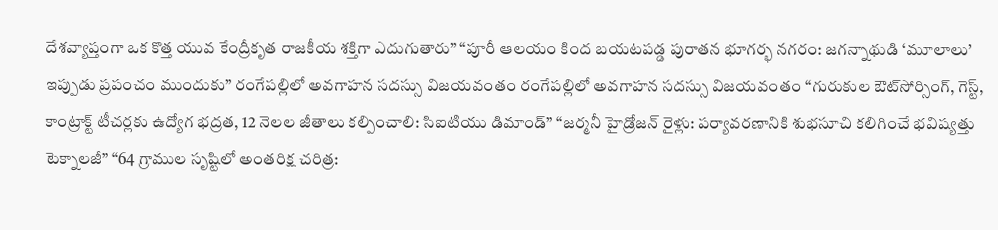దేశవ్యాప్తంగా ఒక కొత్త యువ కేంద్రీకృత రాజకీయ శక్తిగా ఎదుగుతారు” “పూరీ ఆలయం కింద బయటపడ్డ పురాతన భూగర్భ నగరం: జగన్నాథుడి ‘మూలాలు’ ఇప్పుడు ప్రపంచం ముందుకు” రంగేపల్లిలో అవగాహన సదస్సు విజయవంతం రంగేపల్లిలో అవగాహన సదస్సు విజయవంతం “గురుకుల ఔట్‌సోర్సింగ్, గెస్ట్, కాంట్రాక్ట్ టీచర్లకు ఉద్యోగ భద్రత, 12 నెలల జీతాలు కల్పించాలి: సిఐటియు డిమాండ్” “జర్మనీ హైడ్రోజన్ రైళ్లు: పర్యావరణానికి శుభసూచి కలిగించే భవిష్యత్తు టెక్నాలజీ” “64 గ్రాముల సృష్టిలో అంతరిక్ష చరిత్ర: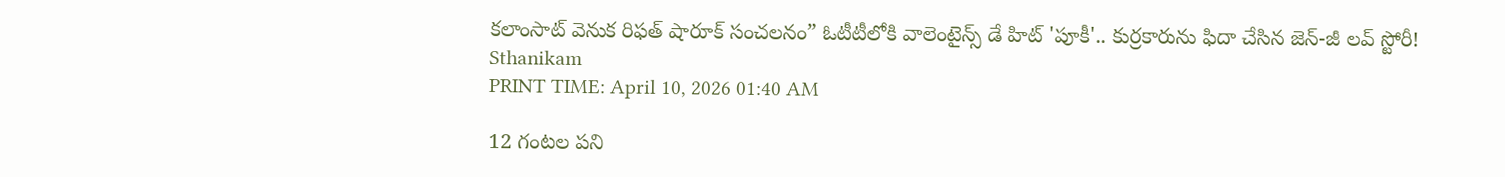కలాంసాట్ వెనుక రిఫత్ షారూక్ సంచలనం” ఓటీటీలోకి వాలెంటైన్స్ డే హిట్ 'పూకీ'.. కుర్రకారును ఫిదా చేసిన జెన్-జీ లవ్ స్టోరీ!
Sthanikam
PRINT TIME: April 10, 2026 01:40 AM

12 గంటల పని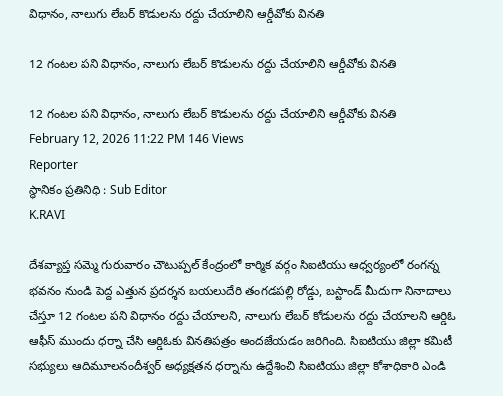విధానం, నాలుగు లేబర్ కొడులను రద్దు చేయాలిని ఆర్డీవోకు వినతి

12 గంటల పని విధానం, నాలుగు లేబర్ కొడులను రద్దు చేయాలిని ఆర్డీవోకు వినతి

12 గంటల పని విధానం, నాలుగు లేబర్ కొడులను రద్దు చేయాలిని ఆర్డీవోకు వినతి
February 12, 2026 11:22 PM 146 Views
Reporter
స్థానికం ప్రతినిధి : Sub Editor
K.RAVI

దేశవ్యాప్త సమ్మె గురువారం చౌటుప్పల్ కేంద్రంలో కార్మిక వర్గం సిఐటియు ఆధ్వర్యంలో రంగన్న భవనం నుండి పెద్ద ఎత్తున ప్రదర్శన బయలుదేరి తంగడపల్లి రోడ్డు, బస్టాండ్ మీదుగా నినాదాలు చేస్తూ 12 గంటల పని విధానం రద్దు చేయాలని, నాలుగు లేబర్ కోడులను రద్దు చేయాలని ఆర్డిఓ ఆఫీస్ ముందు ధర్నా చేసి ఆర్డిఓకు వినతిపత్రం అందజేయడం జరిగింది. సిఐటియు జిల్లా కమిటీ సభ్యులు ఆదిమూలనందీశ్వర్ అధ్యక్షతన ధర్నాను ఉద్దేశించి సిఐటియు జిల్లా కోశాధికారి ఎండి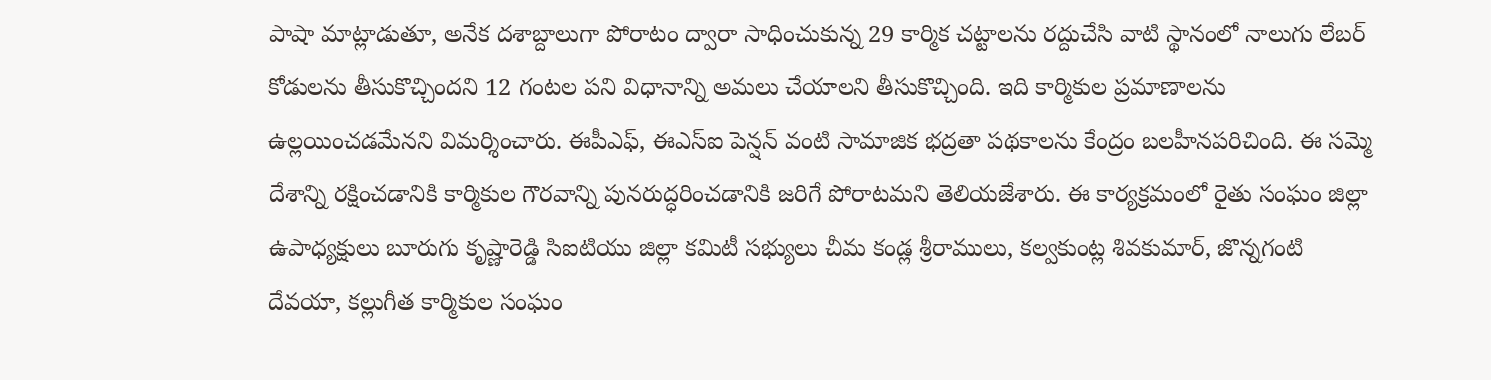పాషా మాట్లాడుతూ, అనేక దశాబ్దాలుగా పోరాటం ద్వారా సాధించుకున్న 29 కార్మిక చట్టాలను రద్దుచేసి వాటి స్థానంలో నాలుగు లేబర్ కోడులను తీసుకొచ్చిందని 12 గంటల పని విధానాన్ని అమలు చేయాలని తీసుకొచ్చింది. ఇది కార్మికుల ప్రమాణాలను ఉల్లయించడమేనని విమర్శించారు. ఈపీఎఫ్, ఈఎస్ఐ పెన్షన్ వంటి సామాజిక భద్రతా పథకాలను కేంద్రం బలహీనపరిచింది. ఈ సమ్మె దేశాన్ని రక్షించడానికి కార్మికుల గౌరవాన్ని పునరుద్ధరించడానికి జరిగే పోరాటమని తెలియజేశారు. ఈ కార్యక్రమంలో రైతు సంఘం జిల్లా ఉపాధ్యక్షులు బూరుగు కృష్ణారెడ్డి సిఐటియు జిల్లా కమిటీ సభ్యులు చీమ కండ్ల శ్రీరాములు, కల్వకుంట్ల శివకుమార్, జొన్నగంటి దేవయా, కల్లుగీత కార్మికుల సంఘం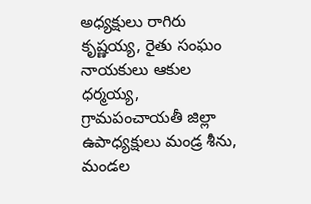అధ్యక్షులు రాగిరు కృష్ణయ్య, రైతు సంఘం నాయకులు ఆకుల ధర్మయ్య, గ్రామపంచాయతీ జిల్లా ఉపాధ్యక్షులు మండ్ర శీను, మండల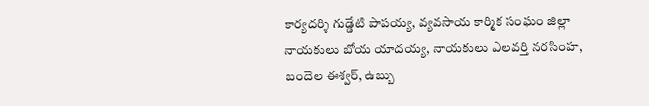కార్యదర్శి గుడ్డేటి పాపయ్య, వ్యవసాయ కార్మిక సంఘం జిల్లా నాయకులు బోయ యాదయ్య, నాయకులు ఎలవర్తి నరసింహ, బందెల ఈశ్వర్, ఉబ్బు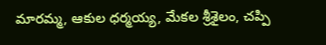మారమ్మ, ఆకుల ధర్మయ్య, మేకల శ్రీశైలం, చప్పి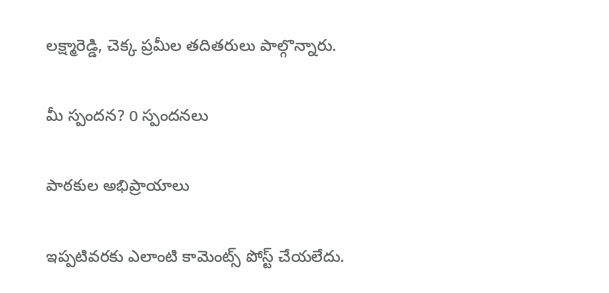లక్ష్మారెడ్డి, చెక్క ప్రమీల తదితరులు పాల్గొన్నారు.

మీ స్పందన? 0 స్పందనలు

పాఠకుల అభిప్రాయాలు

ఇప్పటివరకు ఎలాంటి కామెంట్స్ పోస్ట్ చేయలేదు.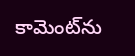కామెంట్‌ను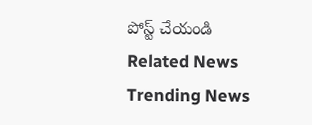పోస్ట్ చేయండి
Related News
Trending News